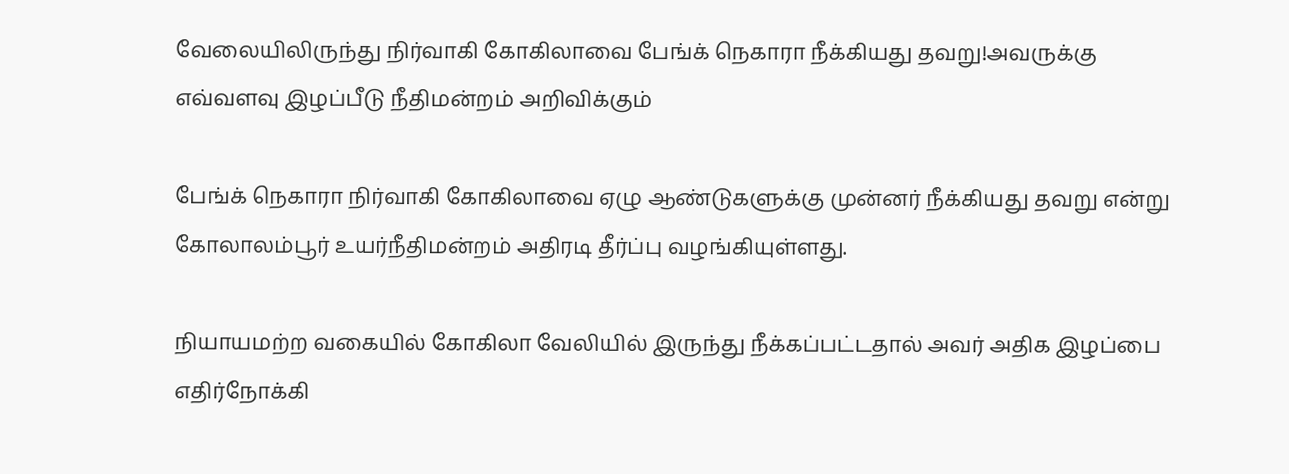வேலையிலிருந்து நிர்வாகி கோகிலாவை பேங்க் நெகாரா நீக்கியது தவறு!அவருக்கு எவ்வளவு இழப்பீடு நீதிமன்றம் அறிவிக்கும்

பேங்க் நெகாரா நிர்வாகி கோகிலாவை ஏழு ஆண்டுகளுக்கு முன்னர் நீக்கியது தவறு என்று கோலாலம்பூர் உயர்நீதிமன்றம் அதிரடி தீர்ப்பு வழங்கியுள்ளது.

நியாயமற்ற வகையில் கோகிலா வேலியில் இருந்து நீக்கப்பட்டதால் அவர் அதிக இழப்பை எதிர்நோக்கி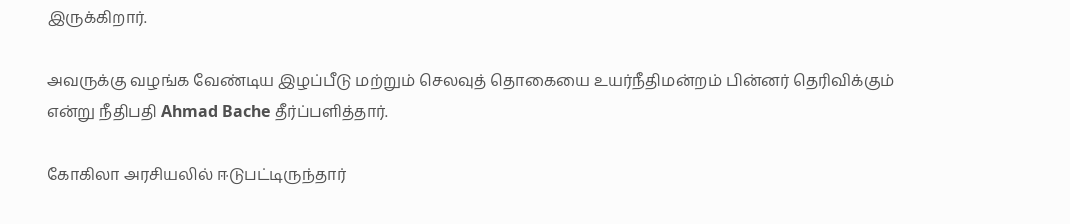இருக்கிறார்.

அவருக்கு வழங்க வேண்டிய இழப்பீடு மற்றும் செலவுத் தொகையை உயர்நீதிமன்றம் பின்னர் தெரிவிக்கும் என்று நீதிபதி Ahmad Bache தீர்ப்பளித்தார்.

கோகிலா அரசியலில் ஈடுபட்டிருந்தார்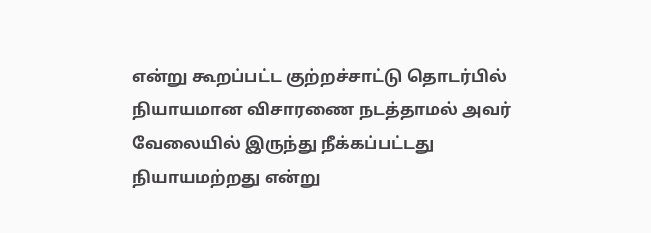என்று கூறப்பட்ட குற்றச்சாட்டு தொடர்பில் நியாயமான விசாரணை நடத்தாமல் அவர் வேலையில் இருந்து நீக்கப்பட்டது நியாயமற்றது என்று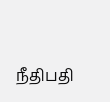நீதிபதி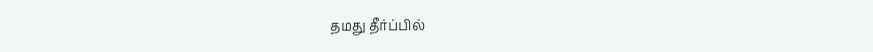தமது தீர்ப்பில்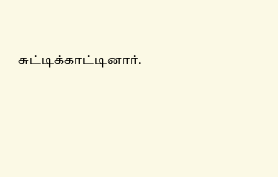சுட்டிக்காட்டினார்.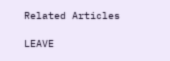Related Articles

LEAVE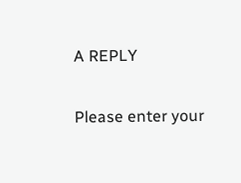A REPLY

Please enter your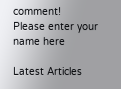comment!
Please enter your name here

Latest Articles